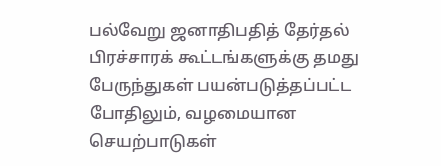பல்வேறு ஜனாதிபதித் தேர்தல் பிரச்சாரக் கூட்டங்களுக்கு தமது பேருந்துகள் பயன்படுத்தப்பட்ட போதிலும், வழமையான செயற்பாடுகள்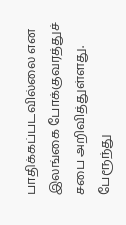பாதிக்கப்படவில்லை என இலங்கை போக்குவரத்துச் சபை அறிவித்துள்ளது.
பேரூந்து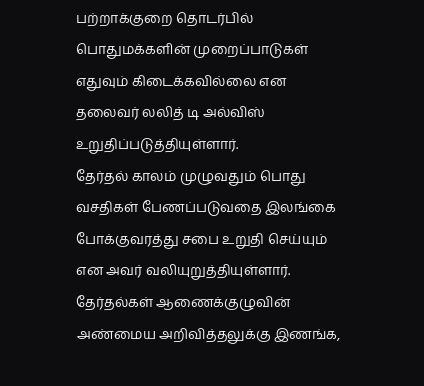பற்றாக்குறை தொடர்பில் பொதுமக்களின் முறைப்பாடுகள் எதுவும் கிடைக்கவில்லை என தலைவர் லலித் டி அல்விஸ் உறுதிப்படுத்தியுள்ளார்.
தேர்தல் காலம் முழுவதும் பொது வசதிகள் பேணப்படுவதை இலங்கை போக்குவரத்து சபை உறுதி செய்யும் என அவர் வலியுறுத்தியுள்ளார்.
தேர்தல்கள் ஆணைக்குழுவின் அண்மைய அறிவித்தலுக்கு இணங்க,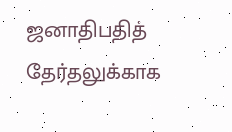ஜனாதிபதித் தேர்தலுக்காக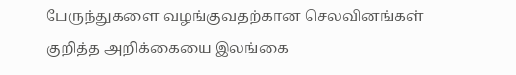பேருந்துகளை வழங்குவதற்கான செலவினங்கள் குறித்த அறிக்கையை இலங்கை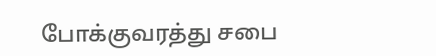போக்குவரத்து சபை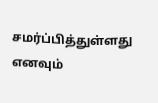சமர்ப்பித்துள்ளது எனவும்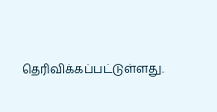தெரிவிக்கப்பட்டுள்ளது.